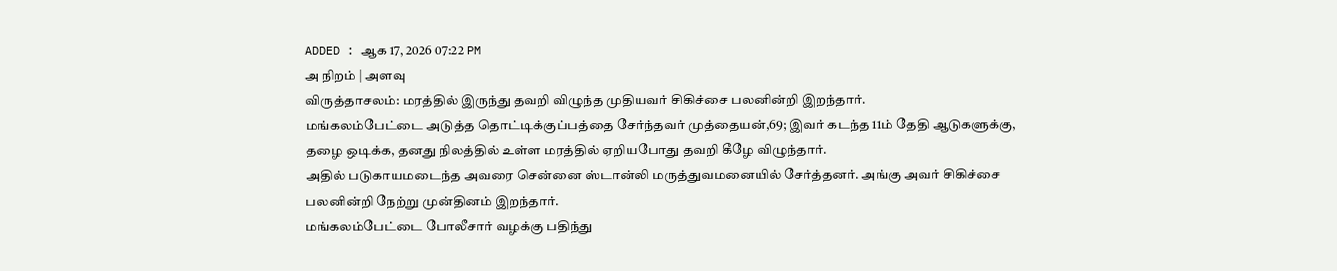ADDED : ஆக 17, 2026 07:22 PM
அ நிறம் | அளவு
விருத்தாசலம்: மரத்தில் இருந்து தவறி விழுந்த முதியவர் சிகிச்சை பலனின்றி இறந்தார்.
மங்கலம்பேட்டை அடுத்த தொட்டிக்குப்பத்தை சேர்ந்தவர் முத்தையன்,69; இவர் கடந்த 11ம் தேதி ஆடுகளுக்கு, தழை ஒடிக்க, தனது நிலத்தில் உள்ள மரத்தில் ஏறியபோது தவறி கீழே விழுந்தார்.
அதில் படுகாயமடைந்த அவரை சென்னை ஸ்டான்லி மருத்துவமனையில் சேர்த்தனர். அங்கு அவர் சிகிச்சை பலனின்றி நேற்று முன்தினம் இறந்தார்.
மங்கலம்பேட்டை போலீசார் வழக்கு பதிந்து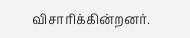விசாரிக்கின்றனர்.